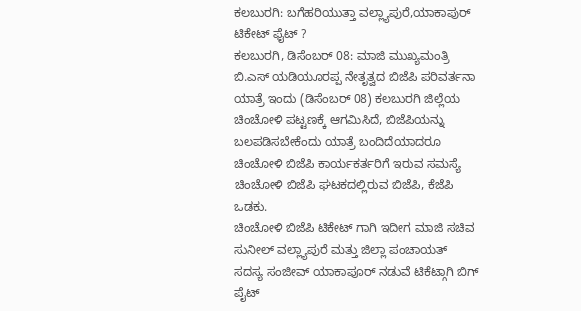ಕಲಬುರಗಿ: ಬಗೆಹರಿಯುತ್ತಾ ವಲ್ಲ್ಯಾಪುರೆ,ಯಾಕಾಪುರ್ ಟಿಕೇಟ್ ಫೈಟ್ ?
ಕಲಬುರಗಿ, ಡಿಸೆಂಬರ್ 08: ಮಾಜಿ ಮುಖ್ಯಮಂತ್ರಿ ಬಿ.ಎಸ್ ಯಡಿಯೂರಪ್ಪ ನೇತೃತ್ವದ ಬಿಜೆಪಿ ಪರಿವರ್ತನಾ ಯಾತ್ರೆ ಇಂದು (ಡಿಸೆಂಬರ್ 08) ಕಲಬುರಗಿ ಜಿಲ್ಲೆಯ ಚಿಂಚೋಳಿ ಪಟ್ಟಣಕ್ಕೆ ಆಗಮಿಸಿದೆ, ಬಿಜೆಪಿಯನ್ನು ಬಲಪಡಿಸಬೇಕೆಂದು ಯಾತ್ರೆ ಬಂದಿದೆಯಾದರೂ ಚಿಂಚೋಳಿ ಬಿಜೆಪಿ ಕಾರ್ಯಕರ್ತರಿಗೆ ಇರುವ ಸಮಸ್ಯೆ ಚಿಂಚೋಳಿ ಬಿಜೆಪಿ ಘಟಕದಲ್ಲಿರುವ ಬಿಜೆಪಿ, ಕೆಜೆಪಿ ಒಡಕು.
ಚಿಂಚೋಳಿ ಬಿಜೆಪಿ ಟಿಕೇಟ್ ಗಾಗಿ ಇದೀಗ ಮಾಜಿ ಸಚಿವ ಸುನೀಲ್ ವಲ್ಲ್ಯಾಪುರೆ ಮತ್ತು ಜಿಲ್ಲಾ ಪಂಚಾಯತ್ ಸದಸ್ಯ ಸಂಜೀವ್ ಯಾಕಾಪೂರ್ ನಡುವೆ ಟಿಕೆಟ್ಗಾಗಿ ಬಿಗ್ ಪೈಟ್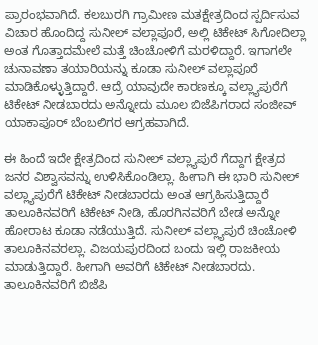ಪ್ರಾರಂಭವಾಗಿದೆ. ಕಲಬುರಗಿ ಗ್ರಾಮೀಣ ಮತಕ್ಷೇತ್ರದಿಂದ ಸ್ಪರ್ದಿಸುವ ವಿಚಾರ ಹೊಂದಿದ್ದ ಸುನೀಲ್ ವಲ್ಲಾಪೂರೆ, ಅಲ್ಲಿ ಟಿಕೇಟ್ ಸಿಗೋದಿಲ್ಲಾ ಅಂತ ಗೊತ್ತಾದಮೇಲೆ ಮತ್ತೆ ಚಿಂಚೋಳಿಗೆ ಮರಳಿದ್ದಾರೆ. ಇಗಾಗಲೇ ಚುನಾವಣಾ ತಯಾರಿಯನ್ನು ಕೂಡಾ ಸುನೀಲ್ ವಲ್ಲಾಪೂರೆ ಮಾಡಿಕೊಳ್ಳುತ್ತಿದ್ದಾರೆ. ಆದ್ರೆ ಯಾವುದೇ ಕಾರಣಕ್ಕೂ ವಲ್ಲ್ಯಾಪುರೆಗೆ ಟಿಕೇಟ್ ನೀಡಬಾರದು ಅನ್ನೋದು ಮೂಲ ಬಿಜೆಪಿಗರಾದ ಸಂಜೀವ್ ಯಾಕಾಪೂರ್ ಬೆಂಬಲಿಗರ ಆಗ್ರಹವಾಗಿದೆ.

ಈ ಹಿಂದೆ ಇದೇ ಕ್ಷೇತ್ರದಿಂದ ಸುನೀಲ್ ವಲ್ಲ್ಯಾಪುರೆ ಗೆದ್ದಾಗ ಕ್ಷೇತ್ರದ ಜನರ ವಿಶ್ವಾಸವನ್ನು ಉಳಿಸಿಕೊಂಡಿಲ್ಲಾ. ಹೀಗಾಗಿ ಈ ಭಾರಿ ಸುನೀಲ್ ವಲ್ಲ್ಯಾಪುರೆಗೆ ಟಿಕೇಟ್ ನೀಡಬಾರದು ಅಂತ ಆಗ್ರಹಿಸುತ್ತಿದ್ದಾರೆ
ತಾಲೂಕಿನವರಿಗೆ ಟಿಕೇಟ್ ನೀಡಿ, ಹೊರಗಿನವರಿಗೆ ಬೇಡ ಅನ್ನೋ ಹೋರಾಟ ಕೂಡಾ ನಡೆಯುತ್ತಿದೆ. ಸುನೀಲ್ ವಲ್ಲ್ಯಾಪುರೆ ಚಿಂಚೋಳಿ ತಾಲೂಕಿನವರಲ್ಲಾ. ವಿಜಯಪುರದಿಂದ ಬಂದು ಇಲ್ಲಿ ರಾಜಕೀಯ ಮಾಡುತ್ತಿದ್ದಾರೆ. ಹೀಗಾಗಿ ಅವರಿಗೆ ಟಿಕೇಟ್ ನೀಡಬಾರದು. ತಾಲೂಕಿನವರಿಗೆ ಬಿಜೆಪಿ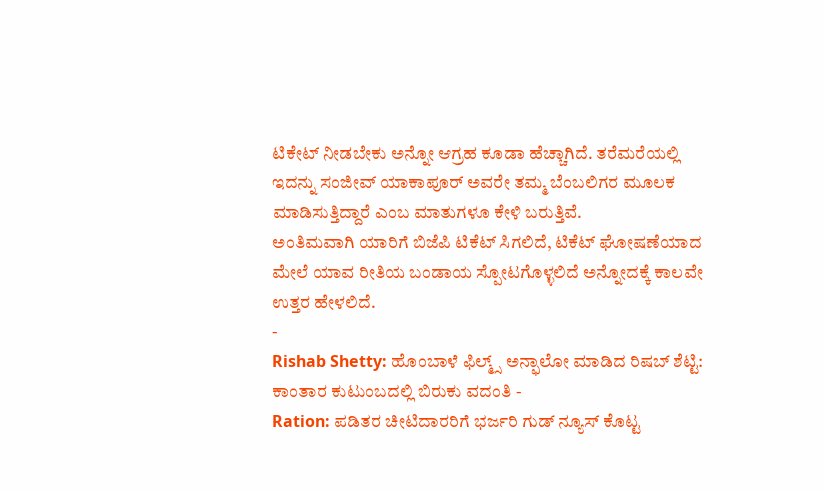ಟಿಕೇಟ್ ನೀಡಬೇಕು ಅನ್ನೋ ಆಗ್ರಹ ಕೂಡಾ ಹೆಚ್ಚಾಗಿದೆ. ತರೆಮರೆಯಲ್ಲಿ ಇದನ್ನು ಸಂಜೀವ್ ಯಾಕಾಪೂರ್ ಅವರೇ ತಮ್ಮ ಬೆಂಬಲಿಗರ ಮೂಲಕ ಮಾಡಿಸುತ್ತಿದ್ದಾರೆ ಎಂಬ ಮಾತುಗಳೂ ಕೇಳಿ ಬರುತ್ತಿವೆ.
ಅಂತಿಮವಾಗಿ ಯಾರಿಗೆ ಬಿಜೆಪಿ ಟಿಕೆಟ್ ಸಿಗಲಿದೆ, ಟಿಕೆಟ್ ಘೋಷಣೆಯಾದ ಮೇಲೆ ಯಾವ ರೀತಿಯ ಬಂಡಾಯ ಸ್ಪೋಟಗೊಳ್ಳಲಿದೆ ಅನ್ನೋದಕ್ಕೆ ಕಾಲವೇ ಉತ್ತರ ಹೇಳಲಿದೆ.
-
Rishab Shetty: ಹೊಂಬಾಳೆ ಫಿಲ್ಮ್ಸ್ ಅನ್ಫಾಲೋ ಮಾಡಿದ ರಿಷಬ್ ಶೆಟ್ಟಿ: ಕಾಂತಾರ ಕುಟುಂಬದಲ್ಲಿ ಬಿರುಕು ವದಂತಿ -
Ration: ಪಡಿತರ ಚೀಟಿದಾರರಿಗೆ ಭರ್ಜರಿ ಗುಡ್ ನ್ಯೂಸ್ ಕೊಟ್ಟ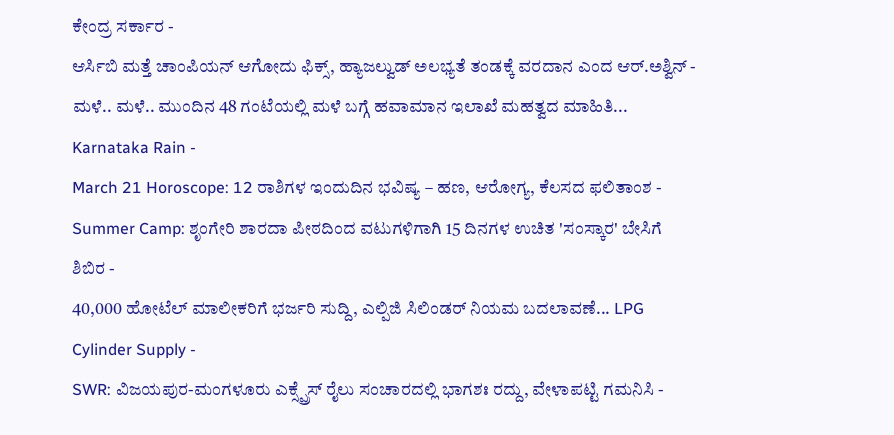ಕೇಂದ್ರ ಸರ್ಕಾರ -
ಆರ್ಸಿಬಿ ಮತ್ತೆ ಚಾಂಪಿಯನ್ ಆಗೋದು ಫಿಕ್ಸ್, ಹ್ಯಾಜಲ್ವುಡ್ ಅಲಭ್ಯತೆ ತಂಡಕ್ಕೆ ವರದಾನ ಎಂದ ಆರ್.ಅಶ್ವಿನ್ -
ಮಳೆ.. ಮಳೆ.. ಮುಂದಿನ 48 ಗಂಟೆಯಲ್ಲಿ ಮಳೆ ಬಗ್ಗೆ ಹವಾಮಾನ ಇಲಾಖೆ ಮಹತ್ವದ ಮಾಹಿತಿ... Karnataka Rain -
March 21 Horoscope: 12 ರಾಶಿಗಳ ಇಂದುದಿನ ಭವಿಷ್ಯ – ಹಣ, ಆರೋಗ್ಯ, ಕೆಲಸದ ಫಲಿತಾಂಶ -
Summer Camp: ಶೃಂಗೇರಿ ಶಾರದಾ ಪೀಠದಿಂದ ವಟುಗಳಿಗಾಗಿ 15 ದಿನಗಳ ಉಚಿತ 'ಸಂಸ್ಕಾರ' ಬೇಸಿಗೆ ಶಿಬಿರ -
40,000 ಹೋಟೆಲ್ ಮಾಲೀಕರಿಗೆ ಭರ್ಜರಿ ಸುದ್ದಿ, ಎಲ್ಪಿಜಿ ಸಿಲಿಂಡರ್ ನಿಯಮ ಬದಲಾವಣೆ... LPG Cylinder Supply -
SWR: ವಿಜಯಪುರ-ಮಂಗಳೂರು ಎಕ್ಸ್ಪ್ರೆಸ್ ರೈಲು ಸಂಚಾರದಲ್ಲಿ ಭಾಗಶಃ ರದ್ದು, ವೇಳಾಪಟ್ಟಿ ಗಮನಿಸಿ -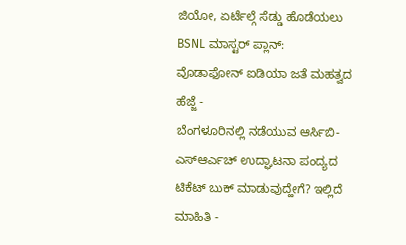ಜಿಯೋ, ಏರ್ಟೆಲ್ಗೆ ಸೆಡ್ಡು ಹೊಡೆಯಲು BSNL ಮಾಸ್ಟರ್ ಪ್ಲಾನ್: ವೊಡಾಫೋನ್ ಐಡಿಯಾ ಜತೆ ಮಹತ್ವದ ಹೆಜ್ಜೆ -
ಬೆಂಗಳೂರಿನಲ್ಲಿ ನಡೆಯುವ ಆರ್ಸಿಬಿ-ಎಸ್ಆರ್ಎಚ್ ಉದ್ಘಾಟನಾ ಪಂದ್ಯದ ಟಿಕೆಟ್ ಬುಕ್ ಮಾಡುವುದ್ಹೇಗೆ? ಇಲ್ಲಿದೆ ಮಾಹಿತಿ -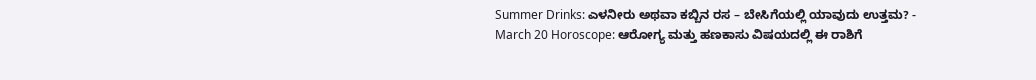Summer Drinks: ಎಳನೀರು ಅಥವಾ ಕಬ್ಬಿನ ರಸ – ಬೇಸಿಗೆಯಲ್ಲಿ ಯಾವುದು ಉತ್ತಮ? -
March 20 Horoscope: ಆರೋಗ್ಯ ಮತ್ತು ಹಣಕಾಸು ವಿಷಯದಲ್ಲಿ ಈ ರಾಶಿಗೆ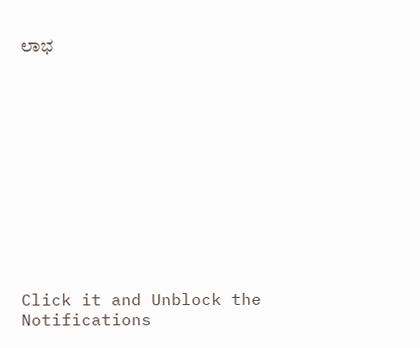ಲಾಭ












Click it and Unblock the Notifications